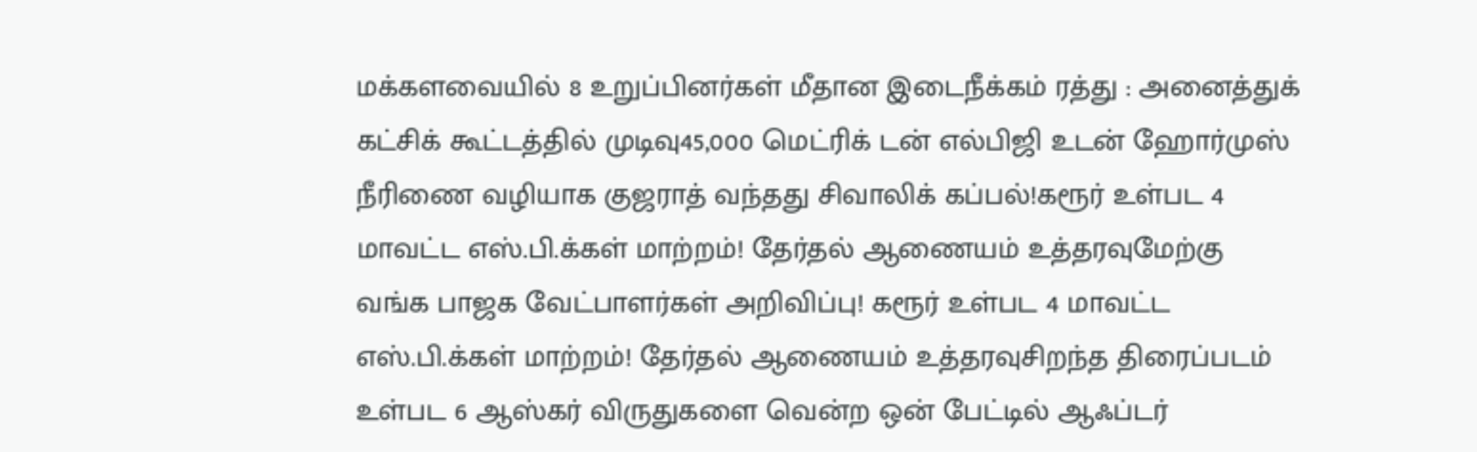மக்களவையில் 8 உறுப்பினர்கள் மீதான இடைநீக்கம் ரத்து : அனைத்துக் கட்சிக் கூட்டத்தில் முடிவு45,000 மெட்ரிக் டன் எல்பிஜி உடன் ஹோர்முஸ் நீரிணை வழியாக குஜராத் வந்தது சிவாலிக் கப்பல்!கரூர் உள்பட 4 மாவட்ட எஸ்.பி.க்கள் மாற்றம்! தேர்தல் ஆணையம் உத்தரவுமேற்கு வங்க பாஜக வேட்பாளர்கள் அறிவிப்பு! கரூர் உள்பட 4 மாவட்ட எஸ்.பி.க்கள் மாற்றம்! தேர்தல் ஆணையம் உத்தரவுசிறந்த திரைப்படம் உள்பட 6 ஆஸ்கர் விருதுகளை வென்ற ஒன் பேட்டில் ஆஃப்டர்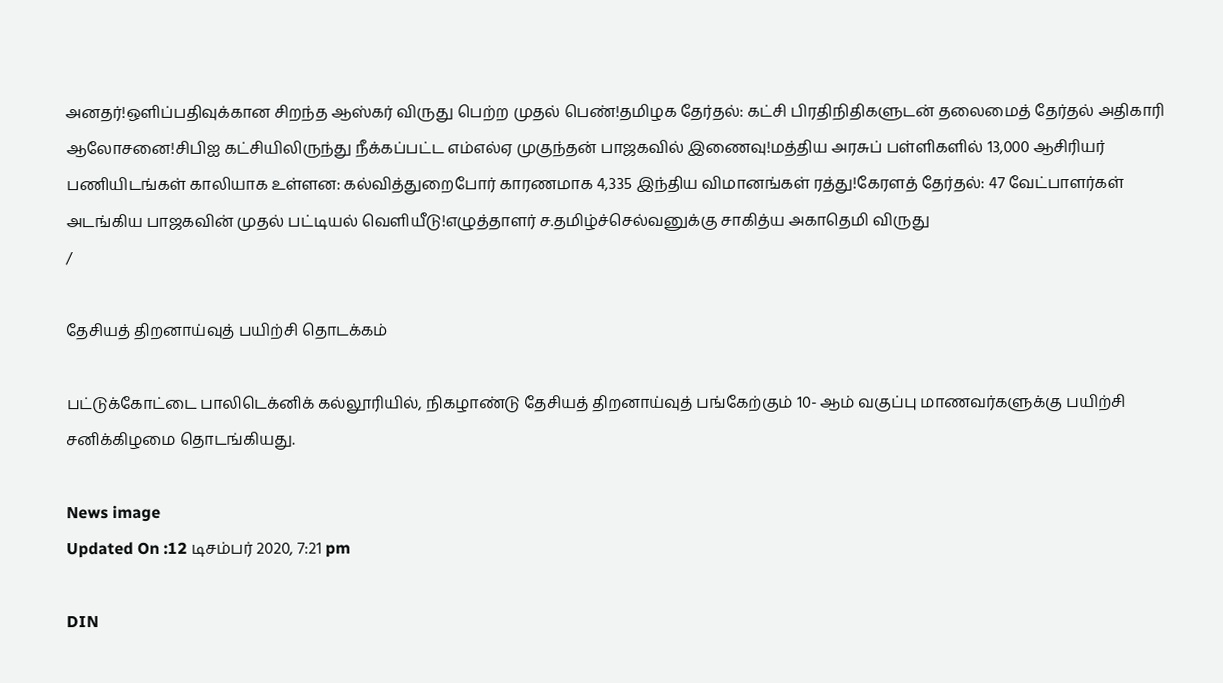அனதர்!ஒளிப்பதிவுக்கான சிறந்த ஆஸ்கர் விருது பெற்ற முதல் பெண்!தமிழக தேர்தல்: கட்சி பிரதிநிதிகளுடன் தலைமைத் தேர்தல் அதிகாரி ஆலோசனை!சிபிஐ கட்சியிலிருந்து நீக்கப்பட்ட எம்எல்ஏ முகுந்தன் பாஜகவில் இணைவு!மத்திய அரசுப் பள்ளிகளில் 13,000 ஆசிரியர் பணியிடங்கள் காலியாக உள்ளன: கல்வித்துறைபோர் காரணமாக 4,335 இந்திய விமானங்கள் ரத்து!கேரளத் தேர்தல்: 47 வேட்பாளர்கள் அடங்கிய பாஜகவின் முதல் பட்டியல் வெளியீடு!எழுத்தாளர் ச.தமிழ்ச்செல்வனுக்கு சாகித்ய அகாதெமி விருது
/

தேசியத் திறனாய்வுத் பயிற்சி தொடக்கம்

பட்டுக்கோட்டை பாலிடெக்னிக் கல்லூரியில், நிகழாண்டு தேசியத் திறனாய்வுத் பங்கேற்கும் 10- ஆம் வகுப்பு மாணவர்களுக்கு பயிற்சி சனிக்கிழமை தொடங்கியது.

News image
Updated On :12 டிசம்பர் 2020, 7:21 pm

DIN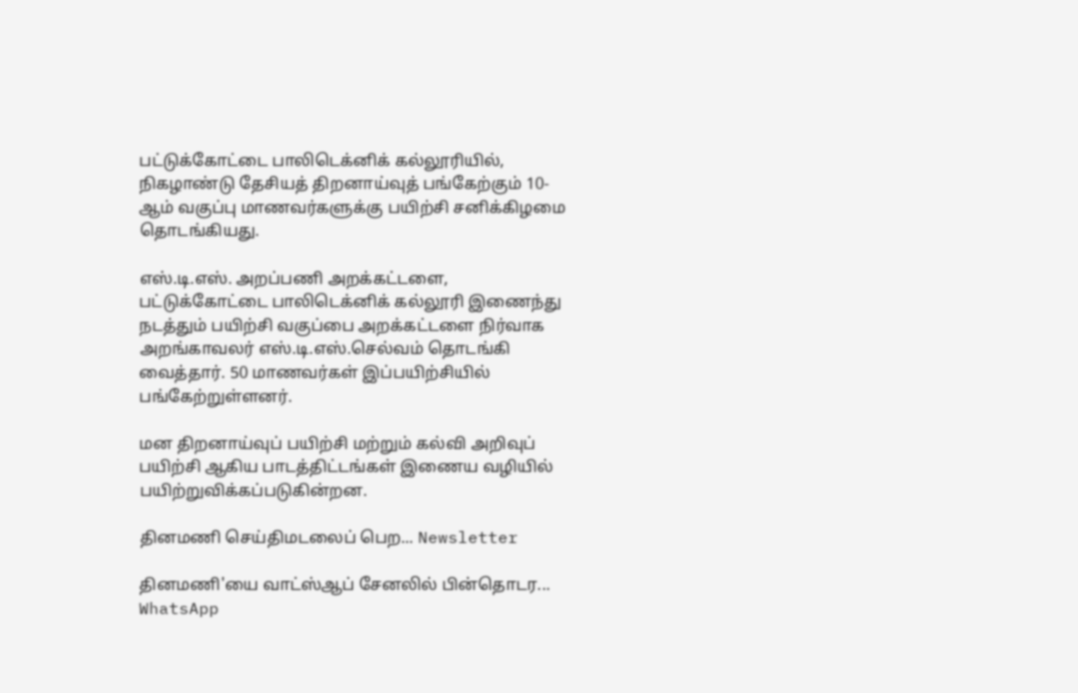பட்டுக்கோட்டை பாலிடெக்னிக் கல்லூரியில், நிகழாண்டு தேசியத் திறனாய்வுத் பங்கேற்கும் 10- ஆம் வகுப்பு மாணவர்களுக்கு பயிற்சி சனிக்கிழமை தொடங்கியது.

எஸ்.டி.எஸ். அறப்பணி அறக்கட்டளை, பட்டுக்கோட்டை பாலிடெக்னிக் கல்லூரி இணைந்து நடத்தும் பயிற்சி வகுப்பை அறக்கட்டளை நிர்வாக அறங்காவலர் எஸ்.டி.எஸ்.செல்வம் தொடங்கி வைத்தார். 50 மாணவர்கள் இப்பயிற்சியில் பங்கேற்றுள்ளனர்.

மன திறனாய்வுப் பயிற்சி மற்றும் கல்வி அறிவுப் பயிற்சி ஆகிய பாடத்திட்டங்கள் இணைய வழியில் பயிற்றுவிக்கப்படுகின்றன.

தினமணி செய்திமடலைப் பெற... Newsletter

தினமணி'யை வாட்ஸ்ஆப் சேனலில் பின்தொடர... WhatsApp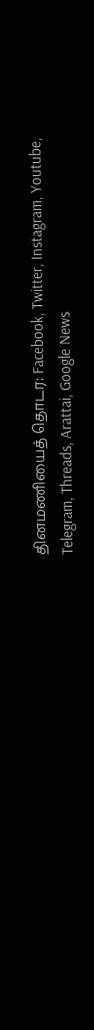தினமணியைத் தொடர: Facebook, Twitter, Instagram, Youtube, Telegram, Threads, Arattai, Google News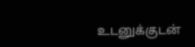உடனுக்குடன்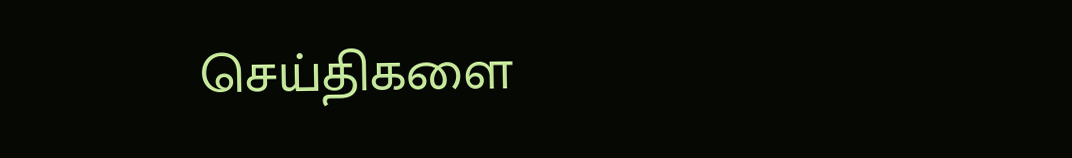செய்திகளை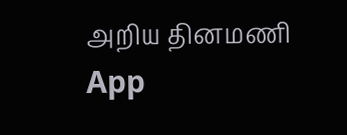அறிய தினமணி App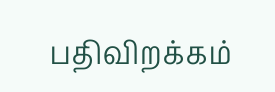பதிவிறக்கம்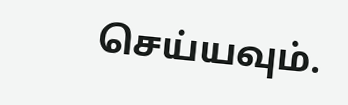செய்யவும்.